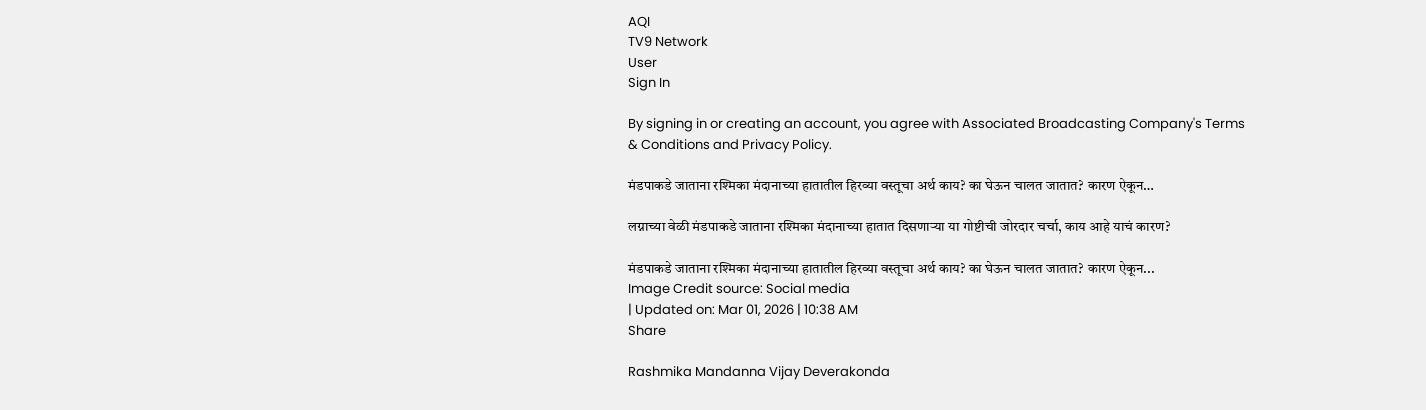AQI
TV9 Network
User
Sign In

By signing in or creating an account, you agree with Associated Broadcasting Company's Terms & Conditions and Privacy Policy.

मंडपाकडे जाताना रश्मिका मंदानाच्या हातातील हिरव्या वस्तूचा अर्थ काय? का घेऊन चालत जातात? कारण ऐकून…

लग्नाच्या वेळी मंडपाकडे जाताना रश्मिका मंदानाच्या हातात दिसणाऱ्या या गोष्टीची जोरदार चर्चा, काय आहे याचं कारण?

मंडपाकडे जाताना रश्मिका मंदानाच्या हातातील हिरव्या वस्तूचा अर्थ काय? का घेऊन चालत जातात? कारण ऐकून...
Image Credit source: Social media
| Updated on: Mar 01, 2026 | 10:38 AM
Share

Rashmika Mandanna Vijay Deverakonda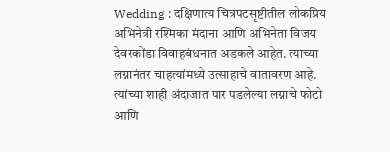Wedding : दक्षिणात्य चित्रपटसृष्टीतील लोकप्रिय अभिनेत्री रश्मिका मंदाना आणि अभिनेता विजय देवरकोंडा विवाहबंधनात अडकले आहेत. त्याच्या लग्नानंतर चाहत्यांमध्ये उत्साहाचे वातावरण आहे. त्यांच्या शाही अंदाजात पार पडलेल्या लग्नाचे फोटो आणि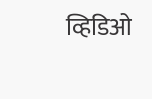व्हिडिओ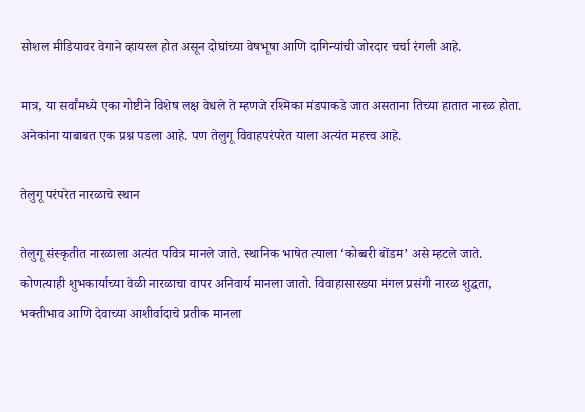सोशल मीडियावर वेगाने व्हायरल होत असून दोघांच्या वेषभूषा आणि दागिन्यांची जोरदार चर्चा रंगली आहे.

मात्र, या सर्वांमध्ये एका गोष्टीने विशेष लक्ष वेधले ते म्हणजे रश्मिका मंडपाकडे जात असताना तिच्या हातात नारळ होता. अनेकांना याबाबत एक प्रश्न पडला आहे. पण तेलुगू विवाहपरंपरेत याला अत्यंत महत्त्व आहे.

तेलुगू परंपरेत नारळाचे स्थान

तेलुगू संस्कृतीत नारळाला अत्यंत पवित्र मानले जाते. स्थानिक भाषेत त्याला ‘कोब्बरी बोंडम’ असे म्हटले जाते. कोणत्याही शुभकार्याच्या वेळी नारळाचा वापर अनिवार्य मानला जातो. विवाहासारख्या मंगल प्रसंगी नारळ शुद्धता, भक्तीभाव आणि देवाच्या आशीर्वादाचे प्रतीक मानला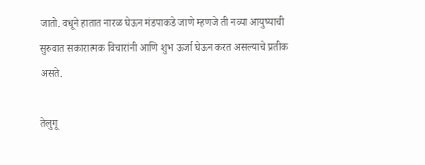जातो. वधूने हातात नारळ घेऊन मंडपाकडे जाणे म्हणजे ती नव्या आयुष्याची सुरुवात सकारात्मक विचारांनी आणि शुभ ऊर्जा घेऊन करत असल्याचे प्रतीक असते.

तेलुगू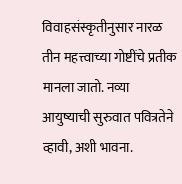विवाहसंस्कृतीनुसार नारळ तीन महत्त्वाच्या गोष्टींचे प्रतीक मानला जातो. नव्या आयुष्याची सुरुवात पवित्रतेने व्हावी, अशी भावना.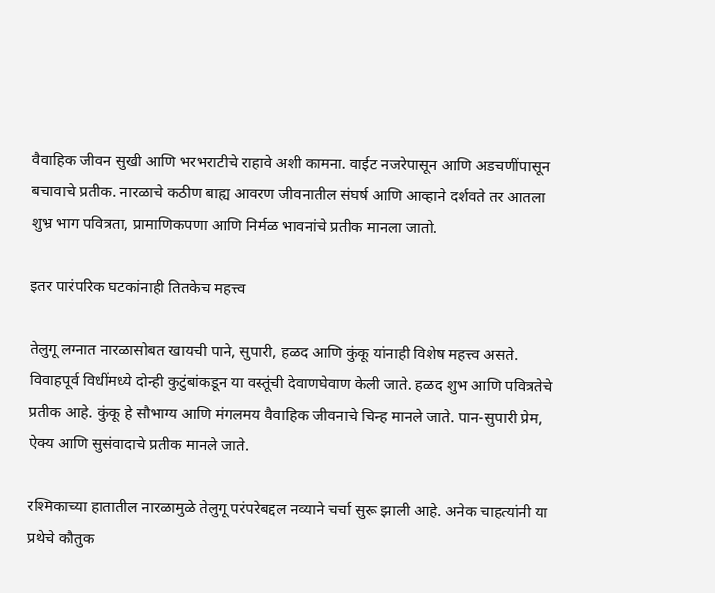वैवाहिक जीवन सुखी आणि भरभराटीचे राहावे अशी कामना. वाईट नजरेपासून आणि अडचणींपासून बचावाचे प्रतीक. नारळाचे कठीण बाह्य आवरण जीवनातील संघर्ष आणि आव्हाने दर्शवते तर आतला शुभ्र भाग पवित्रता, प्रामाणिकपणा आणि निर्मळ भावनांचे प्रतीक मानला जातो.

इतर पारंपरिक घटकांनाही तितकेच महत्त्व

तेलुगू लग्नात नारळासोबत खायची पाने, सुपारी, हळद आणि कुंकू यांनाही विशेष महत्त्व असते. विवाहपूर्व विधींमध्ये दोन्ही कुटुंबांकडून या वस्तूंची देवाणघेवाण केली जाते. हळद शुभ आणि पवित्रतेचे प्रतीक आहे. कुंकू हे सौभाग्य आणि मंगलमय वैवाहिक जीवनाचे चिन्ह मानले जाते. पान-सुपारी प्रेम, ऐक्य आणि सुसंवादाचे प्रतीक मानले जाते.

रश्मिकाच्या हातातील नारळामुळे तेलुगू परंपरेबद्दल नव्याने चर्चा सुरू झाली आहे. अनेक चाहत्यांनी या प्रथेचे कौतुक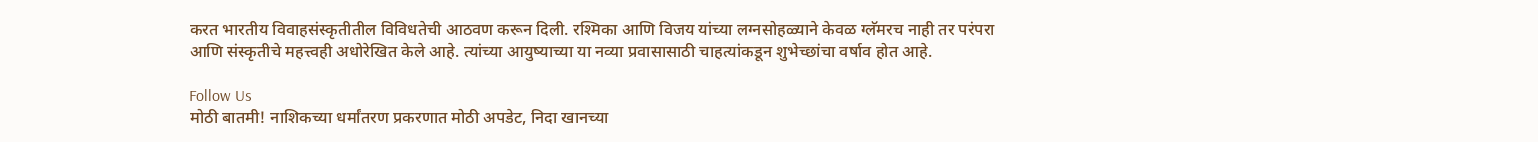करत भारतीय विवाहसंस्कृतीतील विविधतेची आठवण करून दिली. रश्मिका आणि विजय यांच्या लग्नसोहळ्याने केवळ ग्लॅमरच नाही तर परंपरा आणि संस्कृतीचे महत्त्वही अधोरेखित केले आहे. त्यांच्या आयुष्याच्या या नव्या प्रवासासाठी चाहत्यांकडून शुभेच्छांचा वर्षाव होत आहे.

Follow Us
मोठी बातमी! नाशिकच्या धर्मांतरण प्रकरणात मोठी अपडेट, निदा खानच्या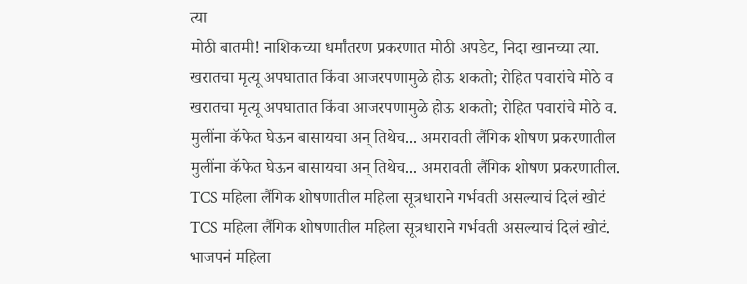त्या
मोठी बातमी! नाशिकच्या धर्मांतरण प्रकरणात मोठी अपडेट, निदा खानच्या त्या.
खरातचा मृत्यू अपघातात किंवा आजरपणामुळे होऊ शकतो; रोहित पवारांचे मोठे व
खरातचा मृत्यू अपघातात किंवा आजरपणामुळे होऊ शकतो; रोहित पवारांचे मोठे व.
मुलींना कॅफेत घेऊन बासायचा अन् तिथेच... अमरावती लैंगिक शोषण प्रकरणातील
मुलींना कॅफेत घेऊन बासायचा अन् तिथेच... अमरावती लैंगिक शोषण प्रकरणातील.
TCS महिला लैंगिक शोषणातील महिला सूत्रधाराने गर्भवती असल्याचं दिलं खोटं
TCS महिला लैंगिक शोषणातील महिला सूत्रधाराने गर्भवती असल्याचं दिलं खोटं.
भाजपनं महिला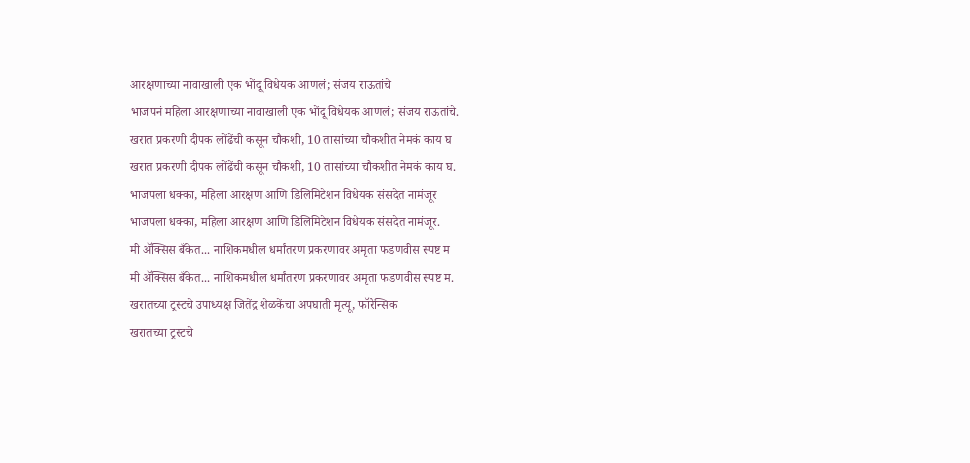आरक्षणाच्या नावाखाली एक भोंदू विधेयक आणलं; संजय राऊतांचे
भाजपनं महिला आरक्षणाच्या नावाखाली एक भोंदू विधेयक आणलं; संजय राऊतांचे.
खरात प्रकरणी दीपक लोंढेंची कसून चौकशी, 10 तासांच्या चौकशीत नेमकं काय घ
खरात प्रकरणी दीपक लोंढेंची कसून चौकशी, 10 तासांच्या चौकशीत नेमकं काय घ.
भाजपला धक्का, महिला आरक्षण आणि डिलिमिटेशन विधेयक संसदेत नामंजूर
भाजपला धक्का, महिला आरक्षण आणि डिलिमिटेशन विधेयक संसदेत नामंजूर.
मी ॲक्सिस बँकेत... नाशिकमधील धर्मांतरण प्रकरणावर अमृता फडणवीस स्पष्ट म
मी ॲक्सिस बँकेत... नाशिकमधील धर्मांतरण प्रकरणावर अमृता फडणवीस स्पष्ट म.
खरातच्या ट्रस्टचे उपाध्यक्ष जितेंद्र शेळकेंचा अपघाती मृत्यू, फॉरेन्सिक
खरातच्या ट्रस्टचे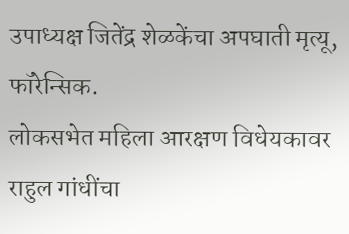उपाध्यक्ष जितेंद्र शेळकेंचा अपघाती मृत्यू, फॉरेन्सिक.
लोकसभेत महिला आरक्षण विधेयकावर राहुल गांधींचा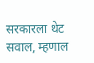सरकारला थेट सवाल, म्हणाल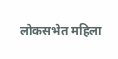लोकसभेत महिला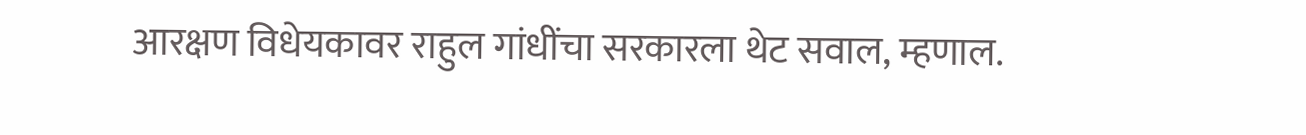आरक्षण विधेयकावर राहुल गांधींचा सरकारला थेट सवाल, म्हणाल.